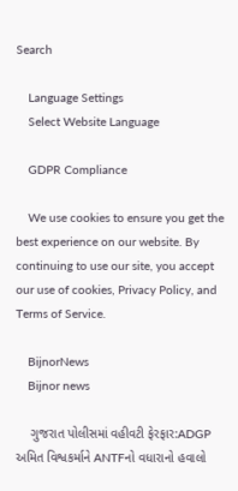Search

    Language Settings
    Select Website Language

    GDPR Compliance

    We use cookies to ensure you get the best experience on our website. By continuing to use our site, you accept our use of cookies, Privacy Policy, and Terms of Service.

    BijnorNews
    Bijnor news

    ગુજરાત પોલીસમાં વહીવટી ફેરફાર:ADGP અમિત વિશ્વકર્માને ANTFનો વધારાનો હવાલો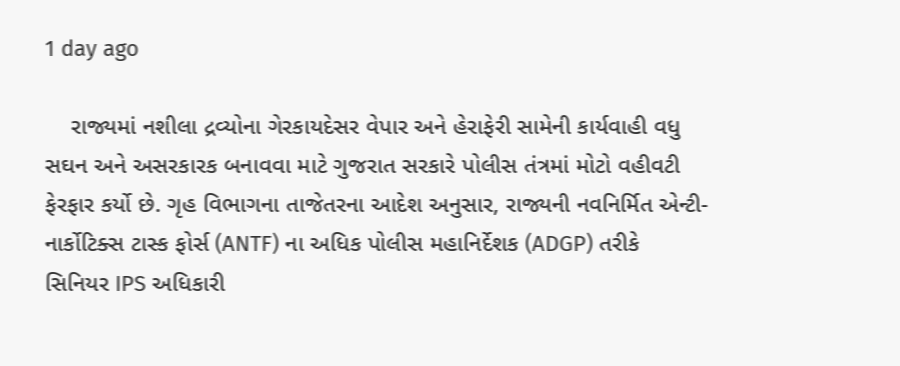1 day ago

    રાજ્યમાં નશીલા દ્રવ્યોના ગેરકાયદેસર વેપાર અને હેરાફેરી સામેની કાર્યવાહી વધુ સઘન અને અસરકારક બનાવવા માટે ગુજરાત સરકારે પોલીસ તંત્રમાં મોટો વહીવટી ફેરફાર કર્યો છે. ગૃહ વિભાગના તાજેતરના આદેશ અનુસાર, રાજ્યની નવનિર્મિત એન્ટી-નાર્કોટિક્સ ટાસ્ક ફોર્સ (ANTF) ના અધિક પોલીસ મહાનિર્દેશક (ADGP) તરીકે સિનિયર IPS અધિકારી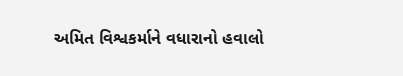અમિત વિશ્વકર્માને વધારાનો હવાલો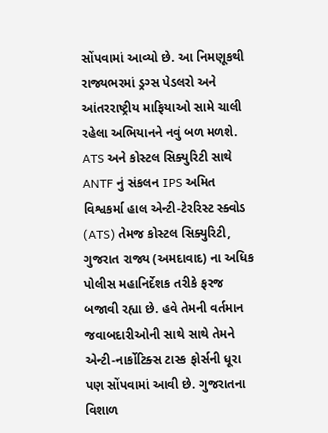સોંપવામાં આવ્યો છે. આ નિમણૂકથી રાજ્યભરમાં ડ્રગ્સ પેડલરો અને આંતરરાષ્ટ્રીય માફિયાઓ સામે ચાલી રહેલા અભિયાનને નવું બળ મળશે. ATS અને કોસ્ટલ સિક્યુરિટી સાથે ANTF નું સંકલન IPS અમિત વિશ્વકર્મા હાલ એન્ટી-ટેરરિસ્ટ સ્ક્વોડ (ATS) તેમજ કોસ્ટલ સિક્યુરિટી, ગુજરાત રાજ્ય (અમદાવાદ) ના અધિક પોલીસ મહાનિર્દેશક તરીકે ફરજ બજાવી રહ્યા છે. હવે તેમની વર્તમાન જવાબદારીઓની સાથે સાથે તેમને એન્ટી-નાર્કોટિક્સ ટાસ્ક ફોર્સની ધૂરા પણ સોંપવામાં આવી છે. ગુજરાતના વિશાળ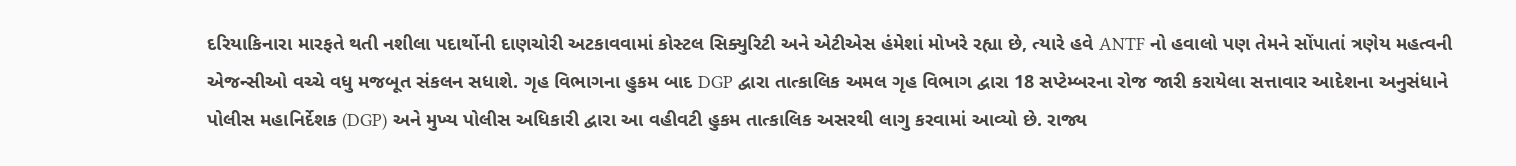દરિયાકિનારા મારફતે થતી નશીલા પદાર્થોની દાણચોરી અટકાવવામાં કોસ્ટલ સિક્યુરિટી અને એટીએસ હંમેશાં મોખરે રહ્યા છે, ત્યારે હવે ANTF નો હવાલો પણ તેમને સોંપાતાં ત્રણેય મહત્વની એજન્સીઓ વચ્ચે વધુ મજબૂત સંકલન સધાશે. ગૃહ વિભાગના હુકમ બાદ DGP દ્વારા તાત્કાલિક અમલ ગૃહ વિભાગ દ્વારા 18 સપ્ટેમ્બરના રોજ જારી કરાયેલા સત્તાવાર આદેશના અનુસંધાને પોલીસ મહાનિર્દેશક (DGP) અને મુખ્ય પોલીસ અધિકારી દ્વારા આ વહીવટી હુકમ તાત્કાલિક અસરથી લાગુ કરવામાં આવ્યો છે. રાજ્ય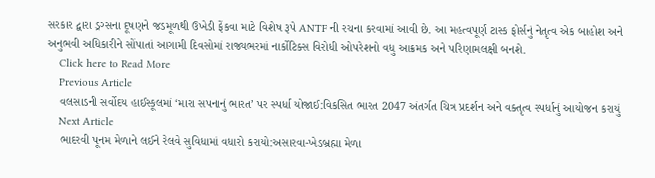સરકાર દ્વારા ડ્રગ્સના દૂષણને જડમૂળથી ઉખેડી ફેંકવા માટે વિશેષ રૂપે ANTF ની રચના કરવામાં આવી છે. આ મહત્વપૂર્ણ ટાસ્ક ફોર્સનું નેતૃત્વ એક બાહોશ અને અનુભવી અધિકારીને સોંપાતાં આગામી દિવસોમાં રાજ્યભરમાં નાર્કોટિક્સ વિરોધી ઓપરેશનો વધુ આક્રમક અને પરિણામલક્ષી બનશે.
    Click here to Read More
    Previous Article
    વલસાડની સર્વોદય હાઈસ્કૂલમાં ‘મારા સપનાનું ભારત’ પર સ્પર્ધા યોજાઈ:વિકસિત ભારત 2047 અંતર્ગત ચિત્ર પ્રદર્શન અને વક્તૃત્વ સ્પર્ધાનું આયોજન કરાયું
    Next Article
    ભાદરવી પૂનમ મેળાને લઈને રેલવે સુવિધામાં વધારો કરાયો:અસારવા-ખેડબ્રહ્મા મેળા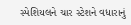સ્પેશિયલને ચાર સ્ટેશને વધારાનું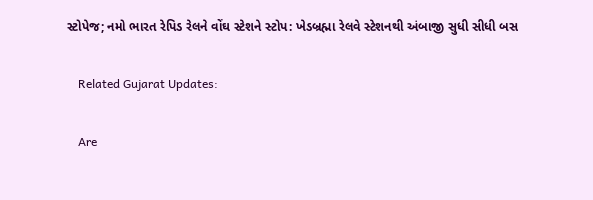સ્ટોપેજ; નમો ભારત રેપિડ રેલને વોંઘ સ્ટેશને સ્ટોપ: ખેડબ્રહ્મા રેલવે સ્ટેશનથી અંબાજી સુધી સીધી બસ

    Related Gujarat Updates:

    Are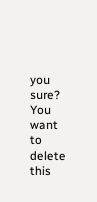you sure? You want to delete this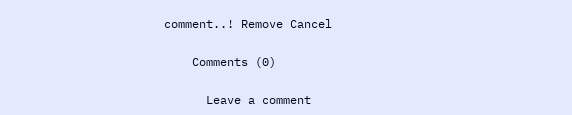comment..! Remove Cancel

    Comments (0)

      Leave a comment